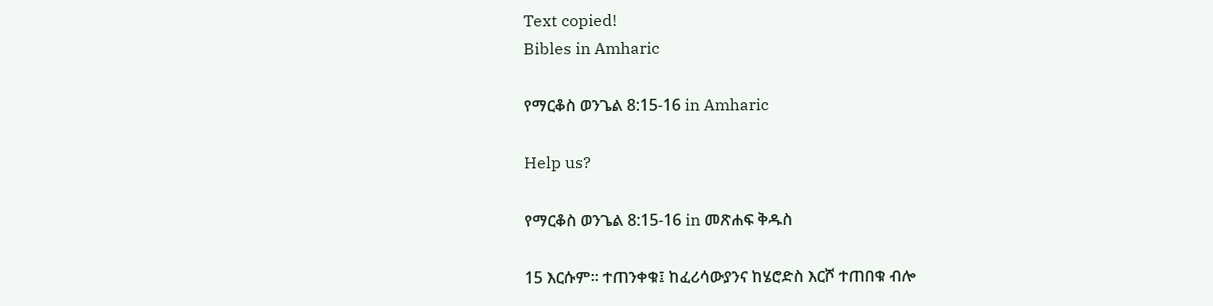Text copied!
Bibles in Amharic

የማርቆስ ወንጌል 8:15-16 in Amharic

Help us?

የማርቆስ ወንጌል 8:15-16 in መጽሐፍ ቅዱስ

15 እርሱም። ተጠንቀቁ፤ ከፈሪሳውያንና ከሄሮድስ እርሾ ተጠበቁ ብሎ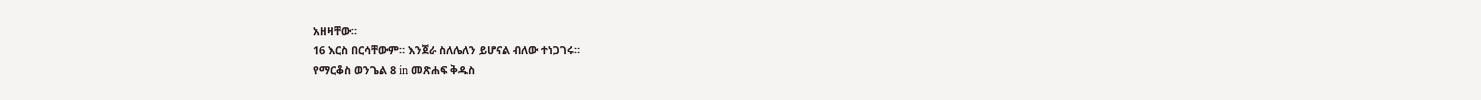አዘዛቸው።
16 እርስ በርሳቸውም። እንጀራ ስለሌለን ይሆናል ብለው ተነጋገሩ።
የማርቆስ ወንጌል 8 in መጽሐፍ ቅዱስ